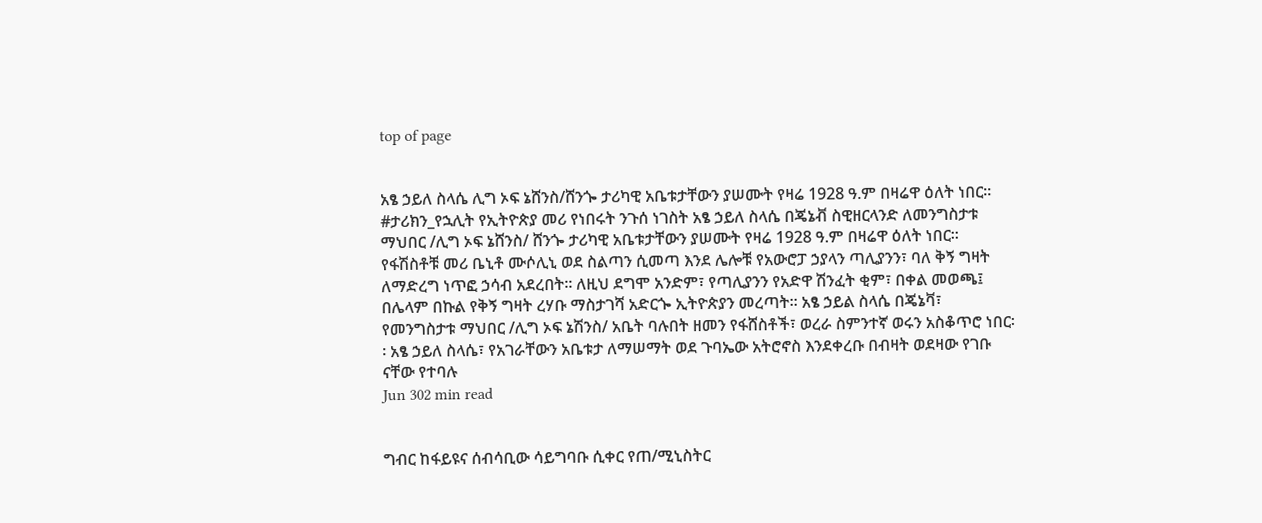top of page


አፄ ኃይለ ስላሴ ሊግ ኦፍ ኔሸንስ/ሸንጐ ታሪካዊ አቤቱታቸውን ያሠሙት የዛሬ 1928 ዓ.ም በዛሬዋ ዕለት ነበር፡፡
#ታሪክን_የኋሊት የኢትዮጵያ መሪ የነበሩት ንጉሰ ነገስት አፄ ኃይለ ስላሴ በጄኔቭ ስዊዘርላንድ ለመንግስታቱ ማህበር /ሊግ ኦፍ ኔሸንስ/ ሸንጐ ታሪካዊ አቤቱታቸውን ያሠሙት የዛሬ 1928 ዓ.ም በዛሬዋ ዕለት ነበር፡፡ የፋሽስቶቹ መሪ ቤኒቶ ሙሶሊኒ ወደ ስልጣን ሲመጣ እንደ ሌሎቹ የአውሮፓ ኃያላን ጣሊያንን፣ ባለ ቅኝ ግዛት ለማድረግ ነጥፎ ኃሳብ አደረበት፡፡ ለዚህ ደግሞ አንድም፣ የጣሊያንን የአድዋ ሽንፈት ቂም፣ በቀል መወጫ፤ በሌላም በኩል የቅኝ ግዛት ረሃቡ ማስታገሻ አድርጐ ኢትዮጵያን መረጣት፡፡ አፄ ኃይል ስላሴ በጄኔቫ፣ የመንግስታቱ ማህበር /ሊግ ኦፍ ኔሽንስ/ አቤት ባሉበት ዘመን የፋሸስቶች፣ ወረራ ስምንተኛ ወሩን አስቆጥሮ ነበር፡፡ አፄ ኃይለ ስላሴ፣ የአገራቸውን አቤቱታ ለማሠማት ወደ ጉባኤው አትሮኖስ እንደቀረቡ በብዛት ወደዛው የገቡ ናቸው የተባሉ
Jun 302 min read


ግብር ከፋይዩና ሰብሳቢው ሳይግባቡ ሲቀር የጠ/ሚኒስትር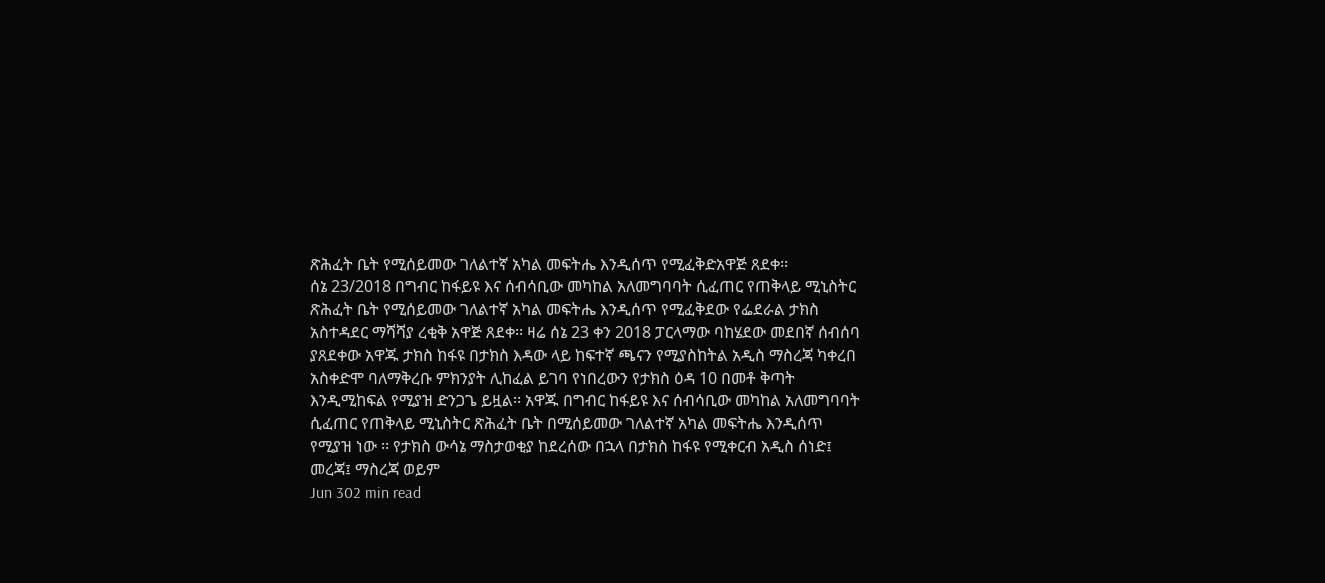ጽሕፈት ቤት የሚሰይመው ገለልተኛ አካል መፍትሔ እንዲሰጥ የሚፈቅድአዋጅ ጸደቀ፡፡
ሰኔ 23/2018 በግብር ከፋይዩ እና ሰብሳቢው መካከል አለመግባባት ሲፈጠር የጠቅላይ ሚኒስትር ጽሕፈት ቤት የሚሰይመው ገለልተኛ አካል መፍትሔ እንዲሰጥ የሚፈቅደው የፌደራል ታክስ አስተዳደር ማሻሻያ ረቂቅ አዋጅ ጸደቀ፡፡ ዛሬ ሰኔ 23 ቀን 2018 ፓርላማው ባከሄደው መደበኛ ሰብሰባ ያጸደቀው አዋጁ ታክስ ከፋዩ በታክስ እዳው ላይ ከፍተኛ ጫናን የሚያስከትል አዲስ ማስረጃ ካቀረበ አስቀድሞ ባለማቅረቡ ምክንያት ሊከፈል ይገባ የነበረውን የታክስ ዕዳ 10 በመቶ ቅጣት እንዲሚከፍል የሚያዝ ድንጋጌ ይዟል፡፡ አዋጁ በግብር ከፋይዩ እና ሰብሳቢው መካከል አለመግባባት ሲፈጠር የጠቅላይ ሚኒስትር ጽሕፈት ቤት በሚሰይመው ገለልተኛ አካል መፍትሔ እንዲሰጥ የሚያዝ ነው ፡፡ የታክስ ውሳኔ ማስታወቂያ ከደረሰው በኋላ በታክስ ከፋዩ የሚቀርብ አዲስ ሰነድ፤ መረጃ፤ ማስረጃ ወይም
Jun 302 min read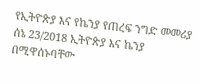የኢትዮጵያ እና የኬንያ የጠረፍ ንግድ መመሪያ
ሰኔ 23/2018 ኢትዮጵያ እና ኬንያ በሚዋሰኑባቸው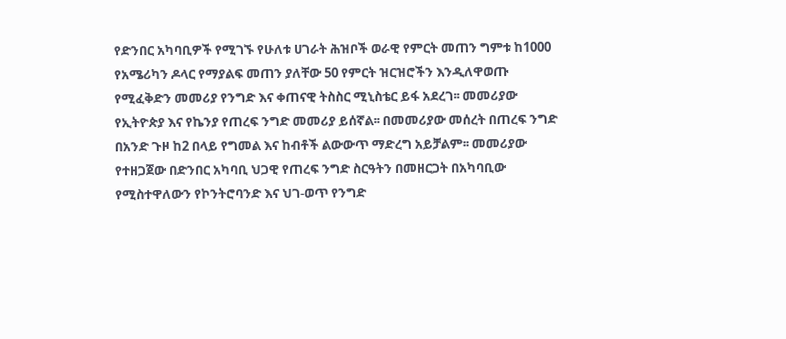የድንበር አካባቢዎች የሚገኙ የሁለቱ ሀገራት ሕዝቦች ወራዊ የምርት መጠን ግምቱ ከ1000 የአሜሪካን ዶላር የማያልፍ መጠን ያለቸው 50 የምርት ዝርዝሮችን እንዲለዋወጡ የሚፈቅድን መመሪያ የንግድ እና ቀጠናዊ ትስስር ሚኒስቴር ይፋ አደረገ፡፡ መመሪያው የኢትዮጵያ እና የኬንያ የጠረፍ ንግድ መመሪያ ይሰኛል፡፡ በመመሪያው መሰረት በጠረፍ ንግድ በአንድ ጉዞ ከ2 በላይ የግመል እና ከብቶች ልውውጥ ማድረግ አይቻልም፡፡ መመሪያው የተዘጋጀው በድንበር አካባቢ ህጋዊ የጠረፍ ንግድ ስርዓትን በመዘርጋት በአካባቢው የሚስተዋለውን የኮንትሮባንድ እና ህገ-ወጥ የንግድ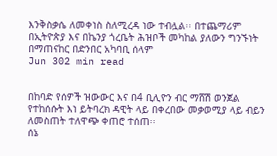እንቅስቃሴ ለመቀነስ ስለሚረዳ ነው ተብሏል፡፡ በተጨማሪም በኢትዮጵያ እና በኬንያ ጎረቤት ሕዝቦች መካከል ያለውን ግንኙነት በማጠናከር በድንበር አካባቢ ሰላም
Jun 302 min read


በከባድ የሰዎች ዝውውር እና በ4 ቢሊዮን ብር ማሸሽ ወንጀል የተከሰሱት እነ ይትባረክ ዳዊት ላይ በቀረበው መቃወሚያ ላይ ብይን ለመስጠት ተለዋጭ ቀጠሮ ተሰጠ፡፡
ሰኔ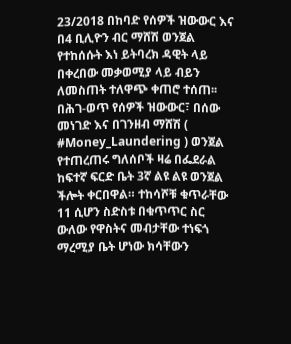23/2018 በከባድ የሰዎች ዝውውር እና በ4 ቢሊዮን ብር ማሸሽ ወንጀል የተከሰሱት እነ ይትባረክ ዳዊት ላይ በቀረበው መቃወሚያ ላይ ብይን ለመስጠት ተለዋጭ ቀጠሮ ተሰጠ፡፡ በሕገ-ወጥ የሰዎች ዝውውር፣ በሰው መነገድ እና በገንዘብ ማሸሽ ( #Money_Laundering ) ወንጀል የተጠረጠሩ ግለሰቦች ዛሬ በፌደራል ከፍተኛ ፍርድ ቤት 3ኛ ልዩ ልዩ ወንጀል ችሎት ቀርበዋል። ተከሳሾቹ ቁጥራቸው 11 ሲሆን ስድስቱ በቁጥጥር ስር ውለው የዋስትና መብታቸው ተነፍጎ ማረሚያ ቤት ሆነው ክሳቸውን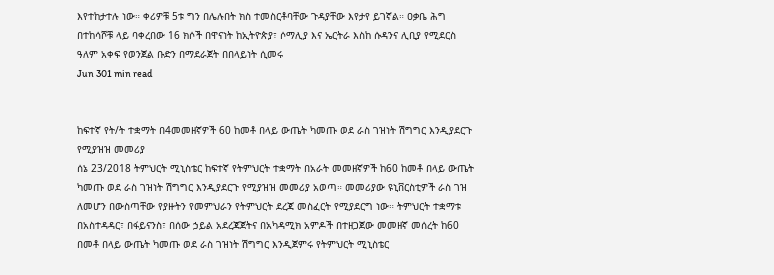እየተከታተሉ ነው። ቀሪዎቹ 5ቱ ግን በሌሉበት ክስ ተመስርቶባቸው ጉዳያቸው እየታየ ይገኛል። ዐቃቤ ሕግ በተከሳሾቹ ላይ ባቀረበው 16 ክሶች በዋናነት ከኢትዮጵያ፣ ሶማሊያ እና ኤርትራ እስከ ሱዳንና ሊቢያ የሚደርስ ዓለም አቀፍ የወንጀል ቡድን በማደራጀት በበላይነት ሲመሩ
Jun 301 min read


ከፍተኛ የት/ት ተቋማት በ4መመዘኛዎች 60 ከመቶ በላይ ውጤት ካመጡ ወደ ራስ ገዝነት ሽግግር እንዲያደርጉ የሚያዝዝ መመሪያ
ሰኔ 23/2018 ትምህርት ሚኒስቴር ከፍተኛ የትምህርት ተቋማት በአራት መመዘኛዎች ከ60 ከመቶ በላይ ውጤት ካመጡ ወደ ራስ ገዝነት ሽግግር እንዲያደርጉ የሚያዝዝ መመሪያ አወጣ። መመሪያው ዩኒቨርስቲዎች ራስ ገዝ ለመሆን በውስጣቸው የያዙትን የመምህራን የትምህርት ደረጃ መስፈርት የሚያደርግ ነው። ትምህርት ተቋማቱ በአስተዳዳር፣ በፋይናንስ፣ በሰው ኃይል አደረጃጀትና በአካዳሚክ አምዶች በተዘጋጀው መመዘኛ መሰረት ከ60 በመቶ በላይ ውጤት ካመጡ ወደ ራስ ገዝነት ሽግግር እንዲጀምሩ የትምህርት ሚኒስቴር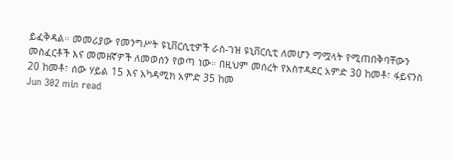ይፈቅዳል። መመሪያው የመንግሥት ዩኒቨርሲቲዎች ራስ-ገዝ ዩኒቨርሲቲ ለመሆን ማሟላት የሚጠበቅባቸውን መስፈርቶች እና መመዘኛዎች ለመወሰን የወጣ ነው። በዚህም መሰረት የአስተዳደር አምድ 30 ከመቶ፣ ፋይናንስ 20 ከመቶ፣ ሰው ሃይል 15 እና አካዳሚክ አምድ 35 ከመ
Jun 302 min read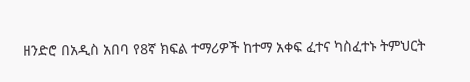ዘንድሮ በአዲስ አበባ የ8ኛ ክፍል ተማሪዎች ከተማ አቀፍ ፈተና ካስፈተኑ ትምህርት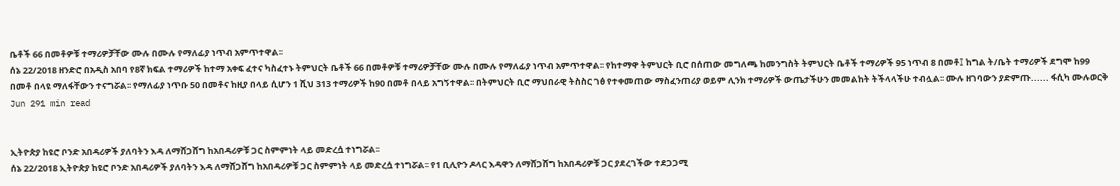ቤቶች 66 በመቶዎቹ ተማሪዎቻቸው ሙሉ በሙሉ የማለፊያ ነጥብ አምጥተዋል፡፡
ሰኔ 22/2018 ዘንድሮ በአዲስ አበባ የ8ኛ ክፍል ተማሪዎች ከተማ አቀፍ ፈተና ካስፈተኑ ትምህርት ቤቶች 66 በመቶዎቹ ተማሪዎቻቸው ሙሉ በሙሉ የማለፊያ ነጥብ አምጥተዋል፡፡ የከተማዋ ትምህርት ቢሮ በሰጠው መግለጫ ከመንግስት ትምህርት ቤቶች ተማሪዎች 95 ነጥብ 8 በመቶ፤ ከግል ት/ቤት ተማሪዎች ደግሞ ከ99 በመቶ በላዩ ማለፋቸውን ተናግሯል፡፡ የማለፊያ ነጥቡ 50 በመቶና ከዚያ በላይ ሲሆን 1 ሺህ 313 ተማሪዎች ከ90 በመቶ በላይ አግኝተዋል፡፡ በትምህርት ቢሮ ማህበራዊ ትስስር ገፅ የተቀመጠው ማስፈንጠሪያ ወይም ሊንክ ተማሪዎች ውጤታችሁን መመልከት ትችላላችሁ ተብሏል፡፡ ሙሉ ዘገባውን ያድምጡ...... ፋሲካ ሙሉወርቅ
Jun 291 min read


ኢትዮጵያ ከዩሮ ቦንድ አበዳሪዎች ያለባትን እዳ ለማሸጋሸግ ከአበዳሪዎቹ ጋር ስምምነት ላይ መድረሷ ተነግሯል፡፡
ሰኔ 22/2018 ኢትዮጵያ ከዩሮ ቦንድ አበዳሪዎች ያለባትን እዳ ለማሸጋሸግ ከአበዳሪዎቹ ጋር ስምምነት ላይ መድረሷ ተነግሯል፡፡ የ1 ቢሊዮን ዶላር እዳዋን ለማሸጋሸግ ከአበዳሪዎቹ ጋር ያደረገችው ተደጋጋሚ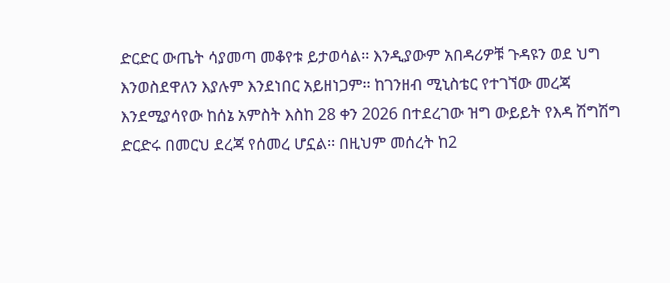ድርድር ውጤት ሳያመጣ መቆየቱ ይታወሳል፡፡ እንዲያውም አበዳሪዎቹ ጉዳዩን ወደ ህግ እንወስደዋለን እያሉም እንደነበር አይዘነጋም፡፡ ከገንዘብ ሚኒስቴር የተገኘው መረጃ እንደሚያሳየው ከሰኔ አምስት እስከ 28 ቀን 2026 በተደረገው ዝግ ውይይት የእዳ ሽግሽግ ድርድሩ በመርህ ደረጃ የሰመረ ሆኗል፡፡ በዚህም መሰረት ከ2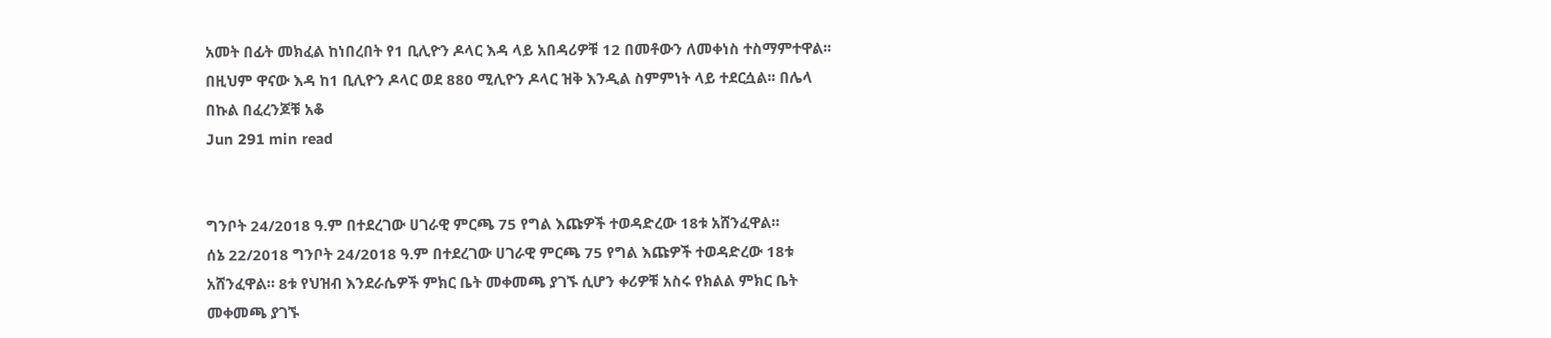አመት በፊት መክፈል ከነበረበት የ1 ቢሊዮን ዶላር እዳ ላይ አበዳሪዎቹ 12 በመቶውን ለመቀነስ ተስማምተዋል፡፡ በዚህም ዋናው እዳ ከ1 ቢሊዮን ዶላር ወደ 880 ሚሊዮን ዶላር ዝቅ እንዲል ስምምነት ላይ ተደርሷል፡፡ በሌላ በኩል በፈረንጆቹ አቆ
Jun 291 min read


ግንቦት 24/2018 ዓ.ም በተደረገው ሀገራዊ ምርጫ 75 የግል እጩዎች ተወዳድረው 18ቱ አሸንፈዋል።
ሰኔ 22/2018 ግንቦት 24/2018 ዓ.ም በተደረገው ሀገራዊ ምርጫ 75 የግል እጩዎች ተወዳድረው 18ቱ አሸንፈዋል። 8ቱ የህዝብ እንደራሴዎች ምክር ቤት መቀመጫ ያገኙ ሲሆን ቀሪዎቹ አስሩ የክልል ምክር ቤት መቀመጫ ያገኙ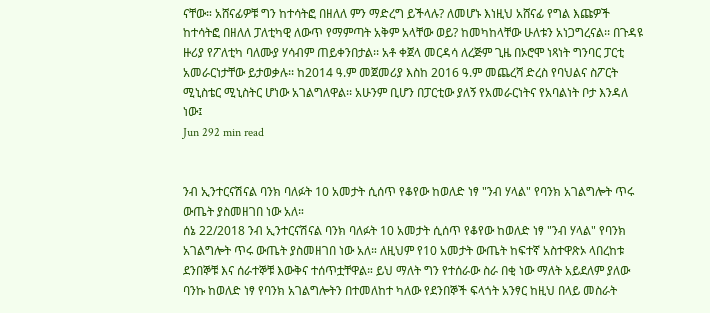ናቸው። አሸናፊዎቹ ግን ከተሳትፎ በዘለለ ምን ማድረግ ይችላሉ? ለመሆኑ እነዚህ አሸናፊ የግል እጩዎች ከተሳትፎ በዘለለ ፓለቲካዊ ለውጥ የማምጣት አቅም አላቸው ወይ? ከመካከላቸው ሁለቱን አነጋግረናል፡፡ በጉዳዩ ዙሪያ የፖለቲካ ባለሙያ ሃሳብም ጠይቀንበታል፡፡ አቶ ቀጀላ መርዳሳ ለረጅም ጊዜ በኦሮሞ ነጻነት ግንባር ፓርቲ አመራርነታቸው ይታወቃሉ፡፡ ከ2014 ዓ.ም መጀመሪያ እስከ 2016 ዓ.ም መጨረሻ ድረስ የባህልና ስፖርት ሚኒስቴር ሚኒስትር ሆነው አገልግለዋል፡፡ አሁንም ቢሆን በፓርቲው ያለኝ የአመራርነትና የአባልነት ቦታ እንዳለ ነው፤
Jun 292 min read


ንብ ኢንተርናሽናል ባንክ ባለፉት 10 አመታት ሲሰጥ የቆየው ከወለድ ነፃ "ንብ ሃላል" የባንክ አገልግሎት ጥሩ ውጤት ያስመዘገበ ነው አለ።
ሰኔ 22/2018 ንብ ኢንተርናሽናል ባንክ ባለፉት 10 አመታት ሲሰጥ የቆየው ከወለድ ነፃ "ንብ ሃላል" የባንክ አገልግሎት ጥሩ ውጤት ያስመዘገበ ነው አለ። ለዚህም የ10 አመታት ውጤት ከፍተኛ አስተዋጽኦ ላበረከቱ ደንበኞቹ እና ሰራተኞቹ እውቅና ተሰጥቷቸዋል። ይህ ማለት ግን የተሰራው ስራ በቂ ነው ማለት አይደለም ያለው ባንኩ ከወለድ ነፃ የባንክ አገልግሎትን በተመለከተ ካለው የደንበኞች ፍላጎት አንፃር ከዚህ በላይ መስራት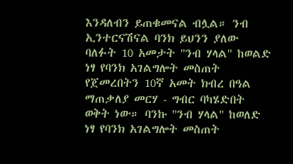እንዳለብን ይጠቁመናል ብሏል። ንብ ኢንተርናሽናል ባንክ ይህንን ያለው ባለፉት 10 አመታት "ንብ ሃላል" ከወልድ ነፃ የባንክ አገልግሎት መስጠት የጀመረበትን 10ኛ አመት ክብረ በዓል ማጠቃለያ መርሃ - ግብር ባካሄድበት ወቅት ነው። ባንኩ "ንብ ሃላል" ከወለድ ነፃ የባንክ አገልግሎት መስጠት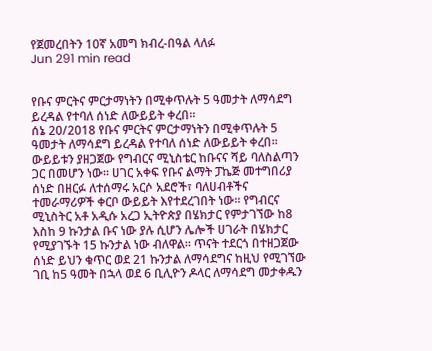የጀመረበትን 10ኛ አመግ ክብረ-በዓል ላለፉ
Jun 291 min read


የቡና ምርትና ምርታማነትን በሚቀጥሉት 5 ዓመታት ለማሳደግ ይረዳል የተባለ ሰነድ ለውይይት ቀረበ።
ሰኔ 20/2018 የቡና ምርትና ምርታማነትን በሚቀጥሉት 5 ዓመታት ለማሳደግ ይረዳል የተባለ ሰነድ ለውይይት ቀረበ። ውይይቱን ያዘጋጀው የግብርና ሚኒስቴር ከቡናና ሻይ ባለስልጣን ጋር በመሆን ነው። ሀገር አቀፍ የቡና ልማት ፓኬጅ መተግበሪያ ሰነድ በዘርፉ ለተሰማሩ አርሶ አደሮች፣ ባለሀብቶችና ተመራማሪዎች ቀርቦ ውይይት እየተደረገበት ነው። የግብርና ሚኒስትር አቶ አዲሱ አረጋ ኢትዮጵያ በሄክታር የምታገኘው ከ8 እስከ 9 ኩንታል ቡና ነው ያሉ ሲሆን ሌሎች ሀገራት በሄክታር የሚያገኙት 15 ኩንታል ነው ብለዋል። ጥናት ተደርጎ በተዘጋጀው ሰነድ ይህን ቁጥር ወደ 21 ኩንታል ለማሳደግና ከዚህ የሚገኘው ገቢ ከ5 ዓመት በኋላ ወደ 6 ቢሊዮን ዶላር ለማሳደግ መታቀዱን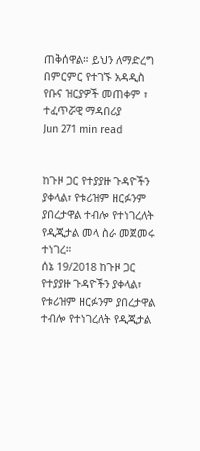ጠቅሰዋል። ይህን ለማድረግ በምርምር የተገኙ አዳዲስ የቡና ዝርያዎች መጠቀም ፣ ተፈጥሯዊ ማዳበሪያ
Jun 271 min read


ከጉዞ ጋር የተያያዙ ጉዳዮችን ያቀላል፣ የቱሪዝም ዘርፉንም ያበረታዋል ተብሎ የተነገረለት የዲጂታል መላ ስራ መጀመሩ ተነገረ።
ሰኔ 19/2018 ከጉዞ ጋር የተያያዙ ጉዳዮችን ያቀላል፣ የቱሪዝም ዘርፉንም ያበረታዋል ተብሎ የተነገረለት የዲጂታል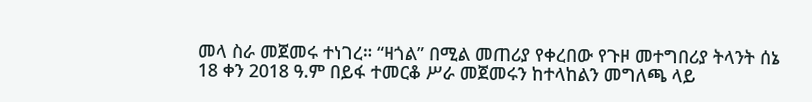መላ ስራ መጀመሩ ተነገረ። “ዛጎል” በሚል መጠሪያ የቀረበው የጉዞ መተግበሪያ ትላንት ሰኔ 18 ቀን 2018 ዓ.ም በይፋ ተመርቆ ሥራ መጀመሩን ከተላከልን መግለጫ ላይ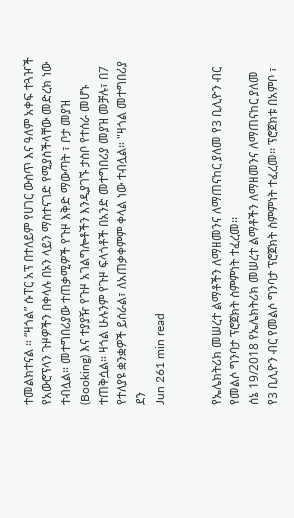ተመልክተናል ። “ዛጎል” ሱፐር አፕ በተለይም የሀገር ውስጥ እና ዓለም አቀፍ ተጓዦች የአውሮፕላን ጉዞዎችን በቀላሉ በኦን ላይን ማስተናገድ የሚያስችላቸው መድረክ ነው ተብሏል። መተግበሪያው ተጠቃሚዎች የጉዞ እቅድ ማውጣት ፣ ቦታ መያዝ (Booking) እና ተያያዥ የጉዞ አገልግሎቶችን እንዲያገኙ ታስቦ የተሰራ መሆኑ ተጠቅሷል። ዛጎል ሁሉንም የጉዞ ፍላጎቶች በአንድ መተግበሪያ መያዝ መቻሉ፣ በ7 የተለያዩ ቋንቋዎች ይሰራል፣ ለአጠቃቀምም ቀላል ነው ተብሏል። "ዛጎል መተግበሪያ ደን
Jun 261 min read


የኤሌክትሪክ መሠረተ ልማቶችን ለማዘመንና ለማጠናከር ያለመ የ3 ቢሊዮን ብር የመልሶ ግንባታ ፕሮጀክት ስምምነት ተፈረመ፡፡
ሰኔ 19/2018 የኤሌክትሪክ መሠረተ ልማቶችን ለማዘመንና ለማጠናከር ያለመ የ3 ቢሊዮን ብር የመልሶ ግንባታ ፕሮጀክት ስምምነት ተፈረመ፡፡ ፕሮጀክቱ በአምቦ ፣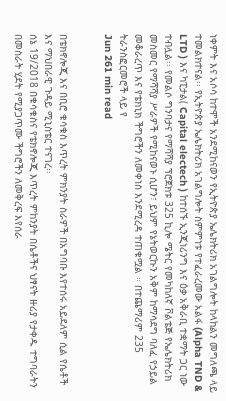ነቀምት እና አሶሳ ከተሞች አንደሚከናወን የኢትዮጵያ ኤሌክትሪክ አገልግሎት ከላከልን መግለጫ ላይ ተመልክተናል፡፡ የኢትዮጵያ ኤሌክትሪክ አገልግሎት ስምምነቱ የተፈራረመው አልፋ (Alpha TND & LTD ) እና ካፒታል( Capital electech ) ከተሰኙ ኢንጂነሪንግ እና ዕቃ አቅራቢ ተቋማት ጋር ነው ተብሏል፡፡ የመልሶ ግንባታና የማሻሻያ ፕሮጀክቱ 325 ኪሎ ሜትር የመካከለኛ ቮልቴጅ የኤሌክትሪክ መስመር የማሻሻያ ሥራዎች የሚከናወኑ ሲሆን፣ ይህም የኔትወርኩን አቅም ከማሳደግ ባለፈ የኃይል መቆራረጥ እና የቴክኒክ ችግሮችን ለመቀነስ እንደሚረዳ ተጠቁሟል ። በተጨማሪም 235 ትራንስፎርመሮች ላይ የ
Jun 261 min read


በቴክኖሎጂ እና በቢሮ ቁሳቁስ እጥረት ምክንያት ስራዎች በአግባቡ እየተሰሩ አይደለም ሲል የሴቶች እና ማህበራዊ ጉዳይ ሚኒስቴር ተናገረ፡፡
ሰኔ 19/2018 በቁሳቁስና የቴክኖሎጂ እጥረት ምከንያት በሴቶችና ህፃናት ዙሪያ የታቀዱ ተግባራትን በመስራት ሂደት የሚያጋጥሙ ችግሮችን ለመቅረፍ እየሰራ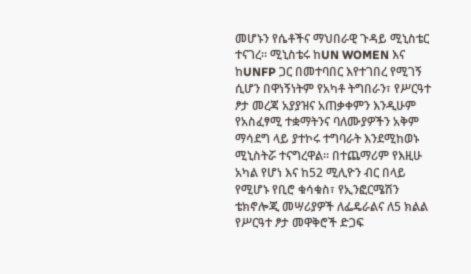መሆኑን የሴቶችና ማህበራዊ ጉዳይ ሚኒስቴር ተናገረ። ሚኒስቴሩ ከUN WOMEN እና ከUNFP ጋር በመተባበር እየተገበረ የሚገኝ ሲሆን በዋነኝነትም የአካቶ ትግበራን፣ የሥርዓተ ፆታ መረጃ አያያዝና አጠቃቀምን እንዲሁም የአስፈፃሚ ተቋማትንና ባለሙያዎችን አቅም ማሳደግ ላይ ያተኮሩ ተግባራት እንደሚከወኑ ሚኒስትሯ ተናግረዋል፡፡ በተጨማሪም የእዚሁ አካል የሆነ እና ከ52 ሚሊዮን ብር በላይ የሚሆኑ የቢሮ ቁሳቁስ፣ የኢንፎርሜሽን ቴክኖሎጂ መሣሪያዎች ለፌዴራልና ለ5 ክልል የሥርዓተ ፆታ መዋቅሮች ድጋፍ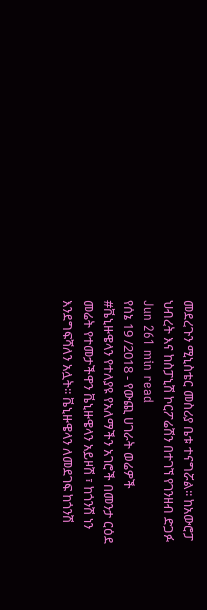መደረጉን ሚኒስቴር መስሪያ ቤቱ ተናግሯል፡፡ ከአውሮፓ ህብረት እና ከስፓኒሽ ኮርፖሬሽን በተገኘ የገንዘብ ድጋፉ
Jun 261 min read
የሰኔ 19 /2018 - የውጪ ሀገራት ወሬዎች
#ቬኒዙዌላን የተለያዩ የአለማችን አገሮች በመንታ ርዕደ መሬት የተመታችዋን ቬኒዙዌላን አይዞሽ ፣ ከጎንሽ ነን እንደግፍሻለን አሏት፡፡ ቬኒዙዌላን ለመደገፍ ከጎንሽ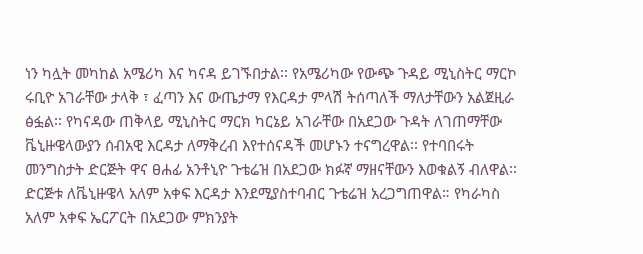ነን ካሏት መካከል አሜሪካ እና ካናዳ ይገኙበታል፡፡ የአሜሪካው የውጭ ጉዳይ ሚኒስትር ማርኮ ሩቢዮ አገራቸው ታላቅ ፣ ፈጣን እና ውጤታማ የእርዳታ ምላሽ ትሰጣለች ማለታቸውን አልጀዚራ ፅፏል፡፡ የካናዳው ጠቅላይ ሚኒስትር ማርክ ካርኔይ አገራቸው በአደጋው ጉዳት ለገጠማቸው ቬኒዙዌላውያን ሰብአዊ እርዳታ ለማቅረብ እየተሰናዳች መሆኑን ተናግረዋል፡፡ የተባበሩት መንግስታት ድርጅት ዋና ፀሐፊ አንቶኒዮ ጉቴሬዝ በአደጋው ክፉኛ ማዘናቸውን እወቁልኝ ብለዋል፡፡ ድርጅቱ ለቬኒዙዌላ አለም አቀፍ እርዳታ እንደሚያስተባብር ጉቴሬዝ አረጋግጠዋል። የካራካስ አለም አቀፍ ኤርፖርት በአደጋው ምክንያት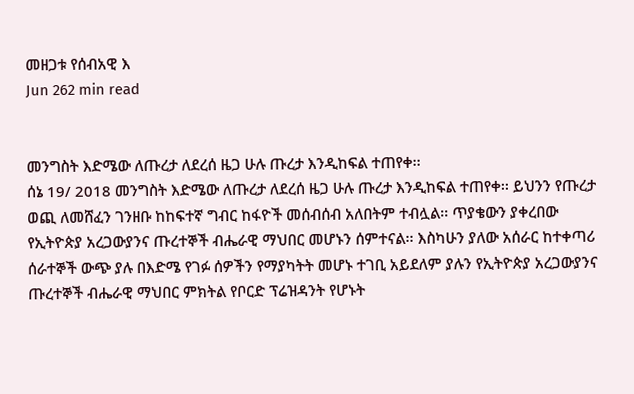መዘጋቱ የሰብአዊ እ
Jun 262 min read


መንግስት እድሜው ለጡረታ ለደረሰ ዜጋ ሁሉ ጡረታ እንዲከፍል ተጠየቀ፡፡
ሰኔ 19/ 2018 መንግስት እድሜው ለጡረታ ለደረሰ ዜጋ ሁሉ ጡረታ እንዲከፍል ተጠየቀ፡፡ ይህንን የጡረታ ወጪ ለመሸፈን ገንዘቡ ከከፍተኛ ግብር ከፋዮች መሰብሰብ አለበትም ተብሏል፡፡ ጥያቄውን ያቀረበው የኢትዮጵያ አረጋውያንና ጡረተኞች ብሔራዊ ማህበር መሆኑን ሰምተናል፡፡ እስካሁን ያለው አሰራር ከተቀጣሪ ሰራተኞች ውጭ ያሉ በእድሜ የገፉ ሰዎችን የማያካትት መሆኑ ተገቢ አይደለም ያሉን የኢትዮጵያ አረጋውያንና ጡረተኞች ብሔራዊ ማህበር ምክትል የቦርድ ፕሬዝዳንት የሆኑት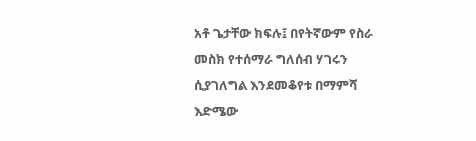አቶ ጌታቸው ክፍሉ፤ በየትኛውም የስራ መስክ የተሰማራ ግለሰብ ሃገሩን ሲያገለግል እንደመቆየቱ በማምሻ እድሜው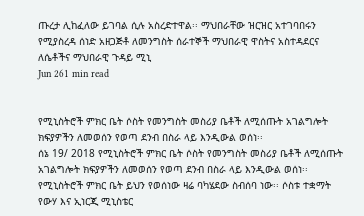ጡረታ ሊከፈለው ይገባል ሲሉ አስረድተዋል፡፡ ማህበራቸው ዝርዝር አተገባበሩን የሚያስረዳ ሰነድ አዘጋጅቶ ለመንግስት ሰራተኞች ማህበራዊ ዋስትና አስተዳደርና ለሴቶችና ማህበራዊ ጉዳይ ሚኒ
Jun 261 min read


የሚኒስትሮች ምክር ቤት ሶስት የመንግስት መስሪያ ቤቶች ለሚሰጡት አገልግሎት ክፍያዎችን ለመወሰን የወጣ ደንብ በስራ ላይ እንዲውል ወሰነ፡፡
ሰኔ 19/ 2018 የሚኒስትሮች ምክር ቤት ሶስት የመንግስት መስሪያ ቤቶች ለሚሰጡት አገልግሎት ክፍያዎችን ለመወሰን የወጣ ደንብ በስራ ላይ እንዲውል ወሰነ፡፡ የሚኒስትሮች ምክር ቤት ይህን የወሰነው ዛሬ ባካሄደው ስብሰባ ነው፡፡ ሶስቱ ተቋማት የውሃ እና ኢነርጂ ሚኒስቴር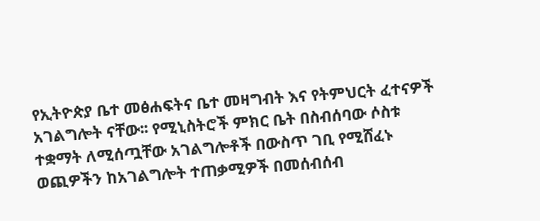የኢትዮጵያ ቤተ መፅሐፍትና ቤተ መዛግብት እና የትምህርት ፈተናዎች አገልግሎት ናቸው፡፡ የሚኒስትሮች ምክር ቤት በስብሰባው ሶስቱ ተቋማት ለሚሰጧቸው አገልግሎቶች በውስጥ ገቢ የሚሸፈኑ ወጪዎችን ከአገልግሎት ተጠቃሚዎች በመሰብሰብ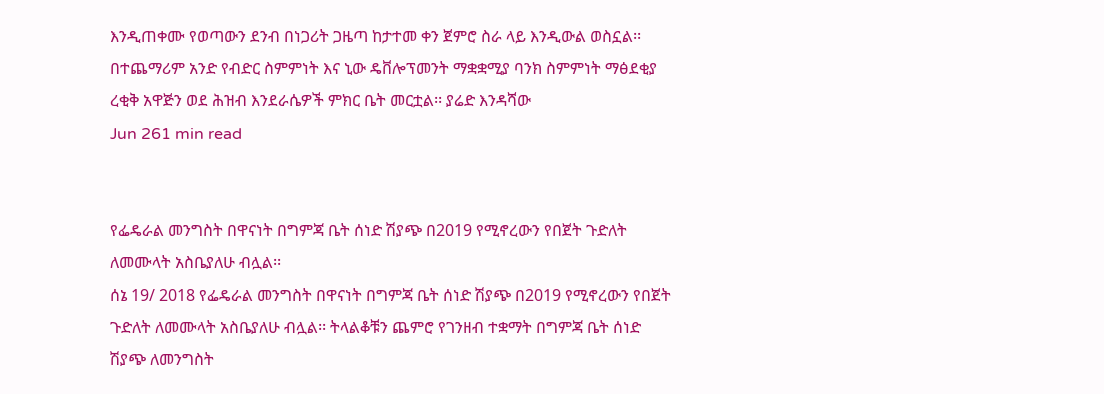እንዲጠቀሙ የወጣውን ደንብ በነጋሪት ጋዜጣ ከታተመ ቀን ጀምሮ ስራ ላይ እንዲውል ወስኗል፡፡ በተጨማሪም አንድ የብድር ስምምነት እና ኒው ዴቨሎፕመንት ማቋቋሚያ ባንክ ስምምነት ማፅደቂያ ረቂቅ አዋጅን ወደ ሕዝብ እንደራሴዎች ምክር ቤት መርቷል፡፡ ያሬድ እንዳሻው
Jun 261 min read


የፌዴራል መንግስት በዋናነት በግምጃ ቤት ሰነድ ሽያጭ በ2019 የሚኖረውን የበጀት ጉድለት ለመሙላት አስቤያለሁ ብሏል፡፡
ሰኔ 19/ 2018 የፌዴራል መንግስት በዋናነት በግምጃ ቤት ሰነድ ሽያጭ በ2019 የሚኖረውን የበጀት ጉድለት ለመሙላት አስቤያለሁ ብሏል፡፡ ትላልቆቹን ጨምሮ የገንዘብ ተቋማት በግምጃ ቤት ሰነድ ሽያጭ ለመንግስት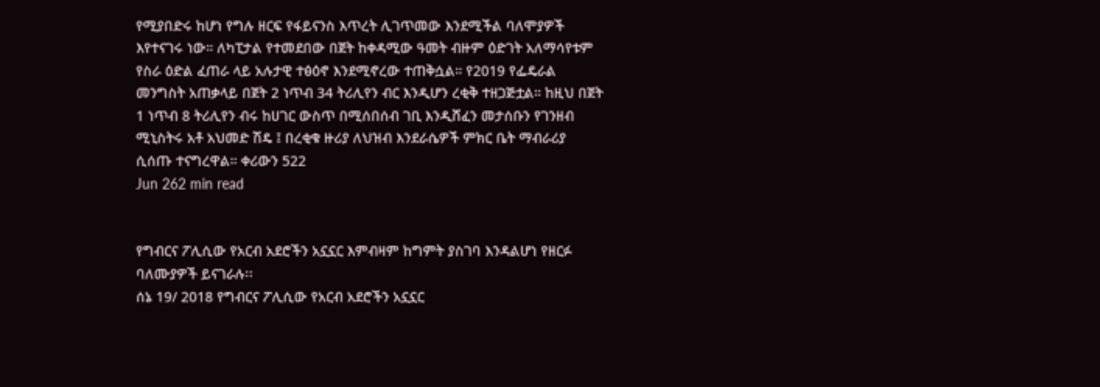የሚያበድሩ ከሆነ የግሉ ዘርፍ የፋይናንስ እጥረት ሊገጥመው እንደሚችል ባለሞያዎች እየተናገሩ ነው። ለካፒታል የተመደበው በጀት ከቀዳሚው ዓመት ብዙም ዕድገት አለማሳየቱም የስራ ዕድል ፈጠራ ላይ አሉታዊ ተፅዕኖ እንደሚኖረው ተጠቅሷል። የ2019 የፌዴራል መንግስት አጠቃላይ በጀት 2 ነጥብ 34 ትሪሊየን ብር እንዲሆን ረቂቅ ተዘጋጅቷል። ከዚህ በጀት 1 ነጥብ 8 ትሪሊየን ብሩ ከሀገር ውስጥ በሚሰበሰብ ገቢ እንዲሸፈን መታሰቡን የገንዘብ ሚኒስትሩ አቶ አህመድ ሽዴ ፤ በረቂቁ ዙሪያ ለህዝብ እንደራሴዎች ምክር ቤት ማብራሪያ ሲሰጡ ተናግረዋል። ቀሪውን 522
Jun 262 min read


የግብርና ፖሊሲው የአርብ አደሮችን አኗኗር እምብዛም ከግምት ያስገባ እንዳልሆነ የዘርፉ ባለሙያዎች ይናገራሉ፡፡
ሰኔ 19/ 2018 የግብርና ፖሊሲው የአርብ አደሮችን አኗኗር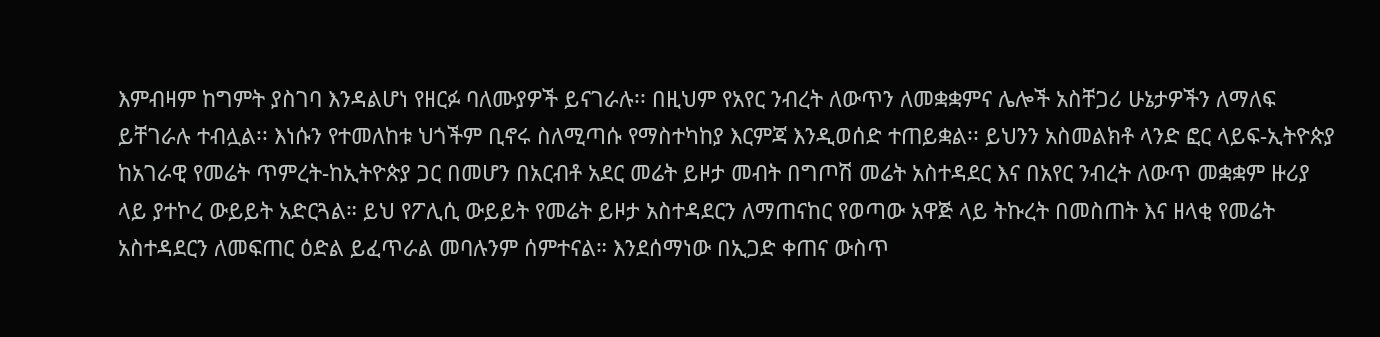እምብዛም ከግምት ያስገባ እንዳልሆነ የዘርፉ ባለሙያዎች ይናገራሉ፡፡ በዚህም የአየር ንብረት ለውጥን ለመቋቋምና ሌሎች አስቸጋሪ ሁኔታዎችን ለማለፍ ይቸገራሉ ተብሏል፡፡ እነሱን የተመለከቱ ህጎችም ቢኖሩ ስለሚጣሱ የማስተካከያ እርምጃ እንዲወሰድ ተጠይቋል፡፡ ይህንን አስመልክቶ ላንድ ፎር ላይፍ-ኢትዮጵያ ከአገራዊ የመሬት ጥምረት-ከኢትዮጵያ ጋር በመሆን በአርብቶ አደር መሬት ይዞታ መብት በግጦሽ መሬት አስተዳደር እና በአየር ንብረት ለውጥ መቋቋም ዙሪያ ላይ ያተኮረ ውይይት አድርጓል። ይህ የፖሊሲ ውይይት የመሬት ይዞታ አስተዳደርን ለማጠናከር የወጣው አዋጅ ላይ ትኩረት በመስጠት እና ዘላቂ የመሬት አስተዳደርን ለመፍጠር ዕድል ይፈጥራል መባሉንም ሰምተናል። እንደሰማነው በኢጋድ ቀጠና ውስጥ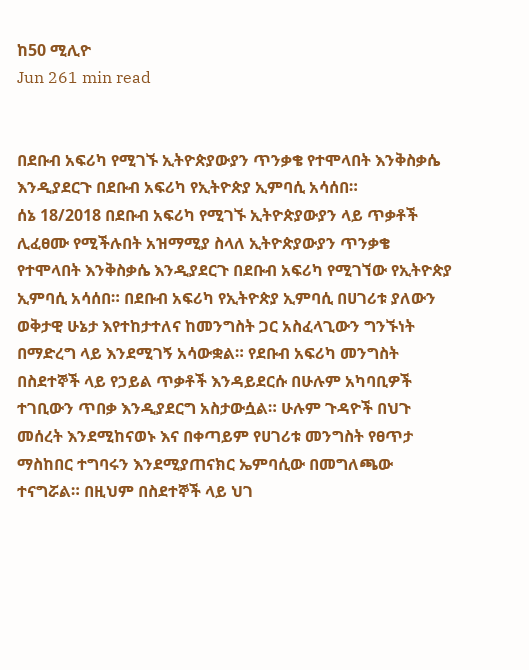ከ50 ሚሊዮ
Jun 261 min read


በደቡብ አፍሪካ የሚገኙ ኢትዮጵያውያን ጥንቃቄ የተሞላበት እንቅስቃሴ እንዲያደርጉ በደቡብ አፍሪካ የኢትዮጵያ ኢምባሲ አሳሰበ።
ሰኔ 18/2018 በደቡብ አፍሪካ የሚገኙ ኢትዮጵያውያን ላይ ጥቃቶች ሊፈፀሙ የሚችሉበት አዝማሚያ ስላለ ኢትዮጵያውያን ጥንቃቄ የተሞላበት እንቅስቃሴ እንዲያደርጉ በደቡብ አፍሪካ የሚገኘው የኢትዮጵያ ኢምባሲ አሳሰበ። በደቡብ አፍሪካ የኢትዮጵያ ኢምባሲ በሀገሪቱ ያለውን ወቅታዊ ሁኔታ እየተከታተለና ከመንግስት ጋር አስፈላጊውን ግንኙነት በማድረግ ላይ እንደሚገኝ አሳውቋል። የደቡብ አፍሪካ መንግስት በስደተኞች ላይ የኃይል ጥቃቶች እንዳይደርሱ በሁሉም አካባቢዎች ተገቢውን ጥበቃ እንዲያደርግ አስታውሷል። ሁሉም ጉዳዮች በህጉ መሰረት እንደሚከናወኑ እና በቀጣይም የሀገሪቱ መንግስት የፀጥታ ማስከበር ተግባሩን እንደሚያጠናክር ኤምባሲው በመግለጫው ተናግሯል። በዚህም በስደተኞች ላይ ህገ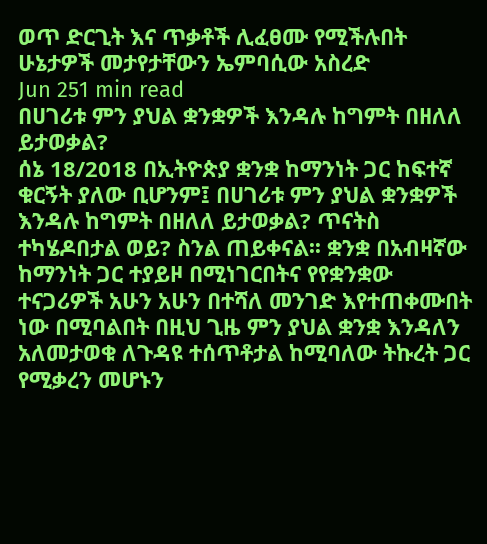ወጥ ድርጊት እና ጥቃቶች ሊፈፀሙ የሚችሉበት ሁኔታዎች መታየታቸውን ኤምባሲው አስረድ
Jun 251 min read
በሀገሪቱ ምን ያህል ቋንቋዎች እንዳሉ ከግምት በዘለለ ይታወቃል?
ሰኔ 18/2018 በኢትዮጵያ ቋንቋ ከማንነት ጋር ከፍተኛ ቁርኝት ያለው ቢሆንም፤ በሀገሪቱ ምን ያህል ቋንቋዎች እንዳሉ ከግምት በዘለለ ይታወቃል? ጥናትስ ተካሄዶበታል ወይ? ስንል ጠይቀናል፡፡ ቋንቋ በአብዛኛው ከማንነት ጋር ተያይዞ በሚነገርበትና የየቋንቋው ተናጋሪዎች አሁን አሁን በተሻለ መንገድ እየተጠቀሙበት ነው በሚባልበት በዚህ ጊዜ ምን ያህል ቋንቋ እንዳለን አለመታወቁ ለጉዳዩ ተሰጥቶታል ከሚባለው ትኩረት ጋር የሚቃረን መሆኑን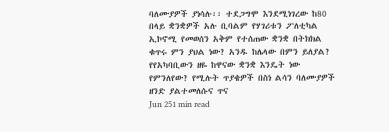ባለሙያዎች ያነሳሉ፡፡ ተደጋግሞ እንደሚነገረው ከ80 በላይ ቋንቋዎች አሉ ቢባልም የሃገሪቱን ፖለቲካል ኢኮኖሚ የመወሰን አቅም የተሰጠው ቋንቋ በትክክል ቁጥሩ ምን ያህል ነው? አንዱ ከሌላው በምን ይለያል? የየአካባቢውን ዘዬ ከዋናው ቋንቋ እንዴት ነው የምንለየው? የሚሉት ጥያቄዎች በስነ ልሳን ባለሙያዎች ዘንድ ያልተመለሱና ጥና
Jun 251 min read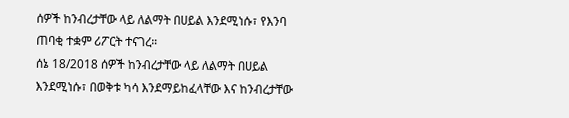ሰዎች ከንብረታቸው ላይ ለልማት በሀይል እንደሚነሱ፣ የእንባ ጠባቂ ተቋም ሪፖርት ተናገረ።
ሰኔ 18/2018 ሰዎች ከንብረታቸው ላይ ለልማት በሀይል እንደሚነሱ፣ በወቅቱ ካሳ እንደማይከፈላቸው እና ከንብረታቸው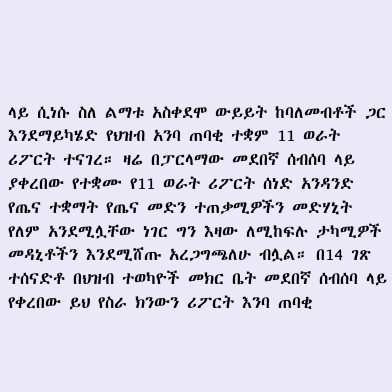ላይ ሲነሱ ስለ ልማቱ አስቀደሞ ውይይት ከባለመብቶች ጋር እንደማይካሄድ የህዝብ አንባ ጠባቂ ተቋም 11 ወራት ሪፖርት ተናገረ። ዛሬ በፓርላማው መደበኛ ሰብሰባ ላይ ያቀረበው የተቋሙ የ11 ወራት ሪፖርት ሰነድ አንዳንድ የጤና ተቋማት የጤና መድን ተጠቃሚዎችን መድሃኒት የለም አንደሚሏቸው ነገር ግን እዛው ለሚከፍሉ ታካሚዎች መዳኒቶችን እንደሚሸጡ አረጋግጫለሁ ብሏል። በ14 ገጽ ተሰናድቶ በህዝብ ተወካዮች መክር ቤት መደበኛ ሰብሰባ ላይ የቀረበው ይህ የስራ ክንውን ሪፖርት እንባ ጠባቂ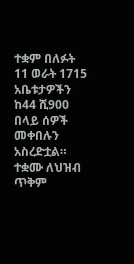ተቋም በለፉት 11 ወራት 1715 አቤቱታዎችን ከ44 ሺ900 በላይ ሰዎች መቀበሉን አስረድቷል። ተቋሙ ለህዝብ ጥቅም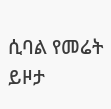ሲባል የመሬት ይዞታ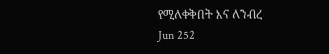የሚለቀቅበት እና ለንብረ
Jun 252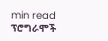min read
ፕሮግራሞች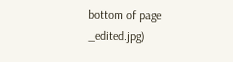bottom of page
_edited.jpg)